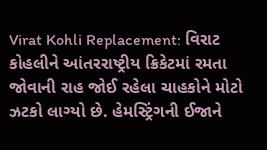Virat Kohli Replacement: વિરાટ કોહલીને આંતરરાષ્ટ્રીય ક્રિકેટમાં રમતા જોવાની રાહ જોઈ રહેલા ચાહકોને મોટો ઝટકો લાગ્યો છે. હેમસ્ટ્રિંગની ઈજાને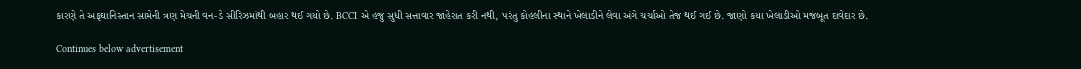કારણે તે અફઘાનિસ્તાન સામેની ત્રણ મેચની વન-ડે સીરિઝમાંથી બહાર થઈ ગયો છે. BCCI એ હજુ સુધી સત્તાવાર જાહેરાત કરી નથી, પરંતુ કોહલીના સ્થાને ખેલાડીને લેવા અંગે ચર્ચાઓ તેજ થઈ ગઈ છે. જાણો કયા ખેલાડીઓ મજબૂત દાવેદાર છે.

Continues below advertisement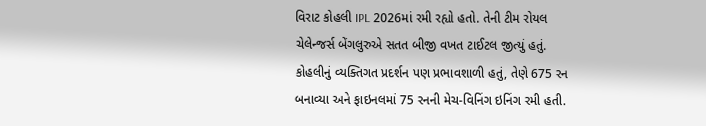વિરાટ કોહલી IPL 2026માં રમી રહ્યો હતો. તેની ટીમ રોયલ ચેલેન્જર્સ બેંગલુરુએ સતત બીજી વખત ટાઈટલ જીત્યું હતું. કોહલીનું વ્યક્તિગત પ્રદર્શન પણ પ્રભાવશાળી હતું, તેણે 675 રન બનાવ્યા અને ફાઇનલમાં 75 રનની મેચ-વિનિંગ ઇનિંગ રમી હતી.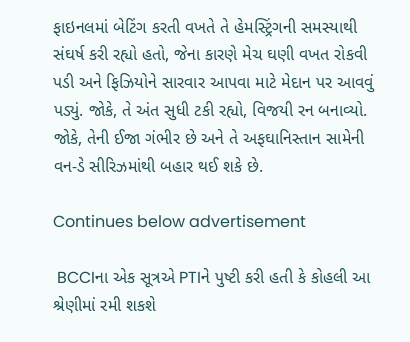ફાઇનલમાં બેટિંગ કરતી વખતે તે હેમસ્ટ્રિંગની સમસ્યાથી સંઘર્ષ કરી રહ્યો હતો, જેના કારણે મેચ ઘણી વખત રોકવી પડી અને ફિઝિયોને સારવાર આપવા માટે મેદાન પર આવવું પડ્યું. જોકે, તે અંત સુધી ટકી રહ્યો, વિજયી રન બનાવ્યો. જોકે, તેની ઈજા ગંભીર છે અને તે અફઘાનિસ્તાન સામેની વન-ડે સીરિઝમાંથી બહાર થઈ શકે છે.

Continues below advertisement

 BCCIના એક સૂત્રએ PTIને પુષ્ટી કરી હતી કે કોહલી આ શ્રેણીમાં રમી શકશે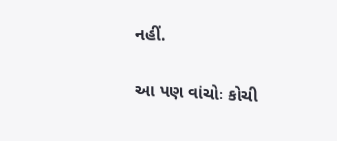નહીં.

આ પણ વાંચોઃ કોચી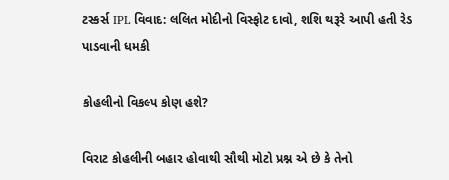ટસ્કર્સ IPL વિવાદ: લલિત મોદીનો વિસ્ફોટ દાવો, શશિ થરૂરે આપી હતી રેડ પાડવાની ધમકી

કોહલીનો વિકલ્પ કોણ હશે?

વિરાટ કોહલીની બહાર હોવાથી સૌથી મોટો પ્રશ્ન એ છે કે તેનો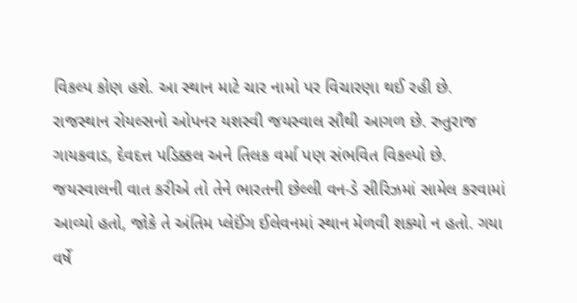વિકલ્પ કોણ હશે. આ સ્થાન માટે ચાર નામો પર વિચારણા થઈ રહી છે. રાજસ્થાન રોયલ્સનો ઓપનર યશસ્વી જયસ્વાલ સૌથી આગળ છે. રુતુરાજ ગાયકવાડ, દેવદત્ત પડિક્કલ અને તિલક વર્મા પણ સંભવિત વિકલ્પો છે. જયસ્વાલની વાત કરીએ તો તેને ભારતની છેલ્લી વન-ડે સીરિઝમાં સામેલ કરવામાં આવ્યો હતો, જોકે તે અંતિમ પ્લેઈંગ ઈલેવનમાં સ્થાન મેળવી શક્યો ન હતો. ગયા વર્ષે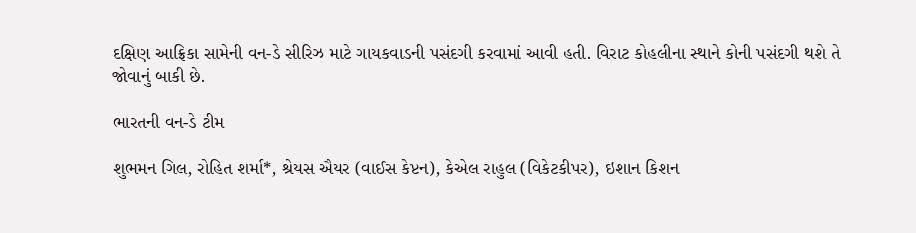દક્ષિણ આફ્રિકા સામેની વન-ડે સીરિઝ માટે ગાયકવાડની પસંદગી કરવામાં આવી હતી. વિરાટ કોહલીના સ્થાને કોની પસંદગી થશે તે જોવાનું બાકી છે.

ભારતની વન-ડે ટીમ

શુભમન ગિલ, રોહિત શર્મા*, શ્રેયસ ઐયર (વાઈસ કેપ્ટન), કેએલ રાહુલ (વિકેટકીપર), ઇશાન કિશન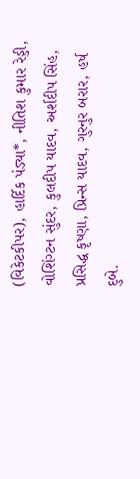(વિકેટકીપર), હાર્દિક પંડ્યા*, નીતિશ કુમાર રેડ્ડી, વોશિંગ્ટન સુંદર, કુલદીપ યાદવ, અર્શદીપ સિંહ, પ્રસિદ્ધ કૃષ્ણા, પ્રિન્સ યાદવ, ગુરનુર બરાર, હર્ષ દુબે.